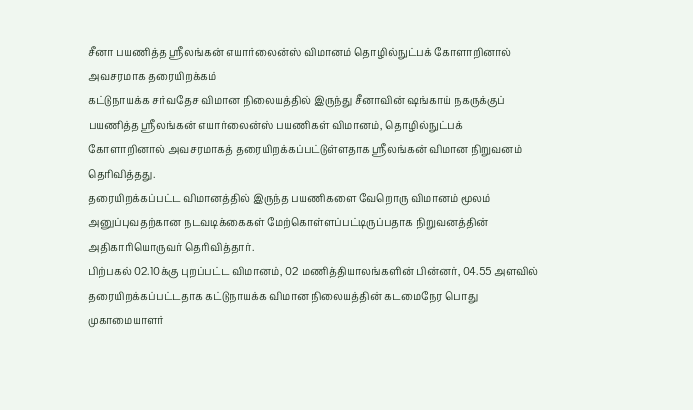சீனா பயணித்த ஸ்ரீலங்கன் எயார்லைன்ஸ் விமானம் தொழில்நுட்பக் கோளாறினால் அவசரமாக தரையிறக்கம்
கட்டுநாயக்க சர்வதேச விமான நிலையத்தில் இருந்து சீனாவின் ஷங்காய் நகருக்குப் பயணித்த ஸ்ரீலங்கன் எயார்லைன்ஸ் பயணிகள் விமானம், தொழில்நுட்பக் கோளாறினால் அவசரமாகத் தரையிறக்கப்பட்டுள்ளதாக ஸ்ரீலங்கன் விமான நிறுவனம் தெரிவித்தது.
தரையிறக்கப்பட்ட விமானத்தில் இருந்த பயணிகளை வேறொரு விமானம் மூலம் அனுப்புவதற்கான நடவடிக்கைகள் மேற்கொள்ளப்பட்டிருப்பதாக நிறுவனத்தின் அதிகாரியொருவர் தெரிவித்தார்.
பிற்பகல் 02.10க்கு புறப்பட்ட விமானம், 02 மணித்தியாலங்களின் பின்னர், 04.55 அளவில் தரையிறக்கப்பட்டதாக கட்டுநாயக்க விமான நிலையத்தின் கடமைநேர பொது முகாமையாளர்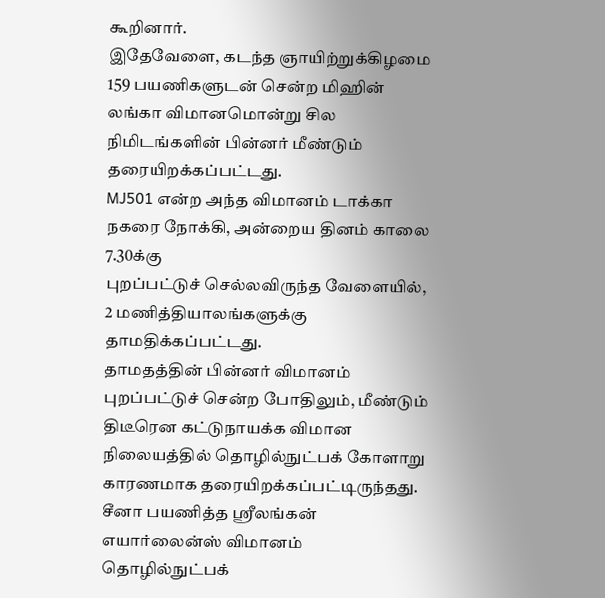கூறினார்.
இதேவேளை, கடந்த ஞாயிற்றுக்கிழமை 159 பயணிகளுடன் சென்ற மிஹின் லங்கா விமானமொன்று சில நிமிடங்களின் பின்னர் மீண்டும் தரையிறக்கப்பட்டது.
MJ501 என்ற அந்த விமானம் டாக்கா நகரை நோக்கி, அன்றைய தினம் காலை 7.30க்கு
புறப்பட்டுச் செல்லவிருந்த வேளையில், 2 மணித்தியாலங்களுக்கு தாமதிக்கப்பட்டது.
தாமதத்தின் பின்னர் விமானம் புறப்பட்டுச் சென்ற போதிலும், மீண்டும் திடீரென கட்டுநாயக்க விமான நிலையத்தில் தொழில்நுட்பக் கோளாறு காரணமாக தரையிறக்கப்பட்டிருந்தது.
சீனா பயணித்த ஸ்ரீலங்கன் எயார்லைன்ஸ் விமானம் தொழில்நுட்பக்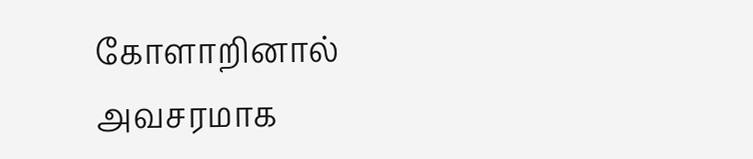கோளாறினால் அவசரமாக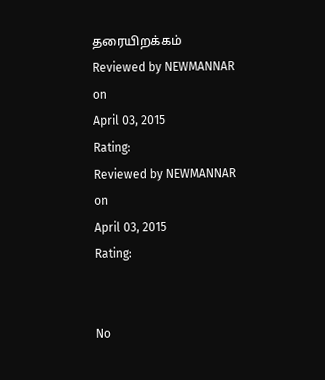தரையிறக்கம்
Reviewed by NEWMANNAR
on
April 03, 2015
Rating:
Reviewed by NEWMANNAR
on
April 03, 2015
Rating:


No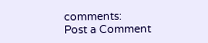comments:
Post a Comment